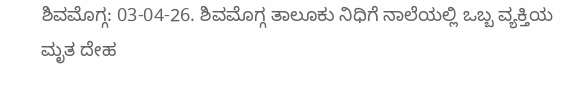ಶಿವಮೊಗ್ಗ: 03-04-26. ಶಿವಮೊಗ್ಗ ತಾಲೂಕು ನಿಧಿಗೆ ನಾಲೆಯಲ್ಲಿ ಒಬ್ಬ ವ್ಯಕ್ತಿಯ ಮೃತ ದೇಹ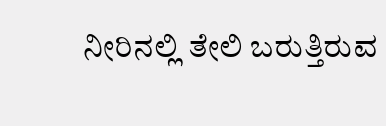ನೀರಿನಲ್ಲಿ ತೇಲಿ ಬರುತ್ತಿರುವ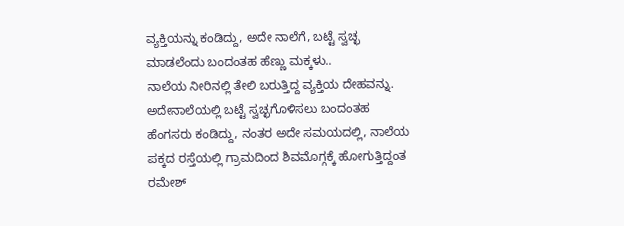ವ್ಯಕ್ತಿಯನ್ನು ಕಂಡಿದ್ದು, ಅದೇ ನಾಲೆಗೆ, ಬಟ್ಟೆ ಸ್ವಚ್ಛ ಮಾಡಲೆಂದು ಬಂದಂತಹ ಹೆಣ್ಣು ಮಕ್ಕಳು..
ನಾಲೆಯ ನೀರಿನಲ್ಲಿ ತೇಲಿ ಬರುತ್ತಿದ್ದ ವ್ಯಕ್ತಿಯ ದೇಹವನ್ನು. ಅದೇನಾಲೆಯಲ್ಲಿ ಬಟ್ಟೆ ಸ್ವಚ್ಛಗೊಳಿಸಲು ಬಂದಂತಹ ಹೆಂಗಸರು ಕಂಡಿದ್ದು, ನಂತರ ಅದೇ ಸಮಯದಲ್ಲಿ, ನಾಲೆಯ ಪಕ್ಕದ ರಸ್ತೆಯಲ್ಲಿ ಗ್ರಾಮದಿಂದ ಶಿವಮೊಗ್ಗಕ್ಕೆ ಹೋಗುತ್ತಿದ್ದಂತ ರಮೇಶ್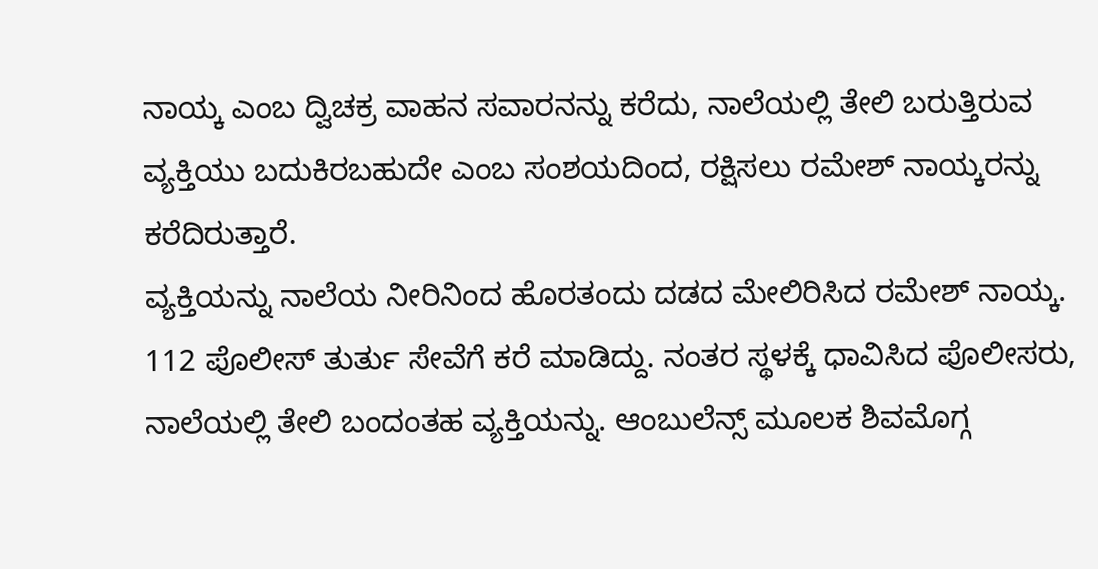ನಾಯ್ಕ ಎಂಬ ದ್ವಿಚಕ್ರ ವಾಹನ ಸವಾರನನ್ನು ಕರೆದು, ನಾಲೆಯಲ್ಲಿ ತೇಲಿ ಬರುತ್ತಿರುವ ವ್ಯಕ್ತಿಯು ಬದುಕಿರಬಹುದೇ ಎಂಬ ಸಂಶಯದಿಂದ, ರಕ್ಷಿಸಲು ರಮೇಶ್ ನಾಯ್ಕರನ್ನು ಕರೆದಿರುತ್ತಾರೆ.
ವ್ಯಕ್ತಿಯನ್ನು ನಾಲೆಯ ನೀರಿನಿಂದ ಹೊರತಂದು ದಡದ ಮೇಲಿರಿಸಿದ ರಮೇಶ್ ನಾಯ್ಕ. 112 ಪೊಲೀಸ್ ತುರ್ತು ಸೇವೆಗೆ ಕರೆ ಮಾಡಿದ್ದು. ನಂತರ ಸ್ಥಳಕ್ಕೆ ಧಾವಿಸಿದ ಪೊಲೀಸರು, ನಾಲೆಯಲ್ಲಿ ತೇಲಿ ಬಂದಂತಹ ವ್ಯಕ್ತಿಯನ್ನು. ಆಂಬುಲೆನ್ಸ್ ಮೂಲಕ ಶಿವಮೊಗ್ಗ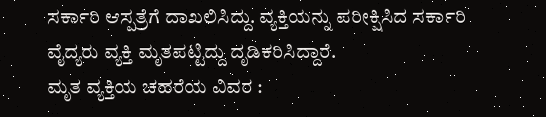ಸರ್ಕಾರಿ ಆಸ್ಪತ್ರೆಗೆ ದಾಖಲಿಸಿದ್ದು. ವ್ಯಕ್ತಿಯನ್ನು ಪರೀಕ್ಷಿಸಿದ ಸರ್ಕಾರಿ ವೈದ್ಯರು ವ್ಯಕ್ತಿ ಮೃತಪಟ್ಟಿದ್ದು ದೃಡಿಕರಿಸಿದ್ದಾರೆ.
ಮೃತ ವ್ಯಕ್ತಿಯ ಚಹರೆಯ ವಿವರ :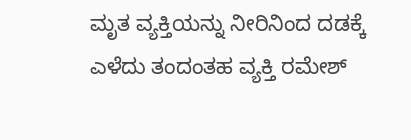ಮೃತ ವ್ಯಕ್ತಿಯನ್ನು ನೀರಿನಿಂದ ದಡಕ್ಕೆ ಎಳೆದು ತಂದಂತಹ ವ್ಯಕ್ತಿ ರಮೇಶ್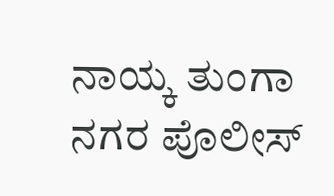ನಾಯ್ಕ ತುಂಗಾ ನಗರ ಪೊಲೀಸ್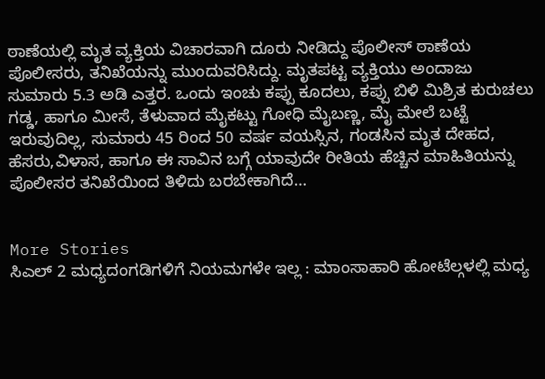ಠಾಣೆಯಲ್ಲಿ ಮೃತ ವ್ಯಕ್ತಿಯ ವಿಚಾರವಾಗಿ ದೂರು ನೀಡಿದ್ದು ಪೊಲೀಸ್ ಠಾಣೆಯ ಪೊಲೀಸರು, ತನಿಖೆಯನ್ನು ಮುಂದುವರಿಸಿದ್ದು. ಮೃತಪಟ್ಟ ವ್ಯಕ್ತಿಯು ಅಂದಾಜು ಸುಮಾರು 5.3 ಅಡಿ ಎತ್ತರ. ಒಂದು ಇಂಚು ಕಪ್ಪು ಕೂದಲು, ಕಪ್ಪು ಬಿಳಿ ಮಿಶ್ರಿತ ಕುರುಚಲು ಗಡ್ಡ, ಹಾಗೂ ಮೀಸೆ, ತೆಳುವಾದ ಮೈಕಟ್ಟು ಗೋಧಿ ಮೈಬಣ್ಣ, ಮೈ ಮೇಲೆ ಬಟ್ಟೆ ಇರುವುದಿಲ್ಲ, ಸುಮಾರು 45 ರಿಂದ 50 ವರ್ಷ ವಯಸ್ಸಿನ, ಗಂಡಸಿನ ಮೃತ ದೇಹದ, ಹೆಸರು,ವಿಳಾಸ, ಹಾಗೂ ಈ ಸಾವಿನ ಬಗ್ಗೆ ಯಾವುದೇ ರೀತಿಯ ಹೆಚ್ಚಿನ ಮಾಹಿತಿಯನ್ನು ಪೊಲೀಸರ ತನಿಖೆಯಿಂದ ತಿಳಿದು ಬರಬೇಕಾಗಿದೆ…


More Stories
ಸಿಎಲ್ 2 ಮಧ್ಯದಂಗಡಿಗಳಿಗೆ ನಿಯಮಗಳೇ ಇಲ್ಲ : ಮಾಂಸಾಹಾರಿ ಹೋಟೆಲ್ಗಳಲ್ಲಿ ಮಧ್ಯ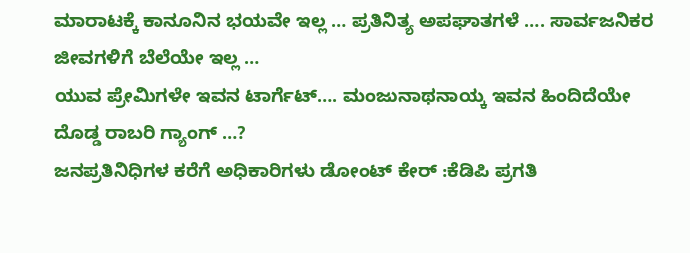ಮಾರಾಟಕ್ಕೆ ಕಾನೂನಿನ ಭಯವೇ ಇಲ್ಲ … ಪ್ರತಿನಿತ್ಯ ಅಪಘಾತಗಳೆ …. ಸಾರ್ವಜನಿಕರ ಜೀವಗಳಿಗೆ ಬೆಲೆಯೇ ಇಲ್ಲ …
ಯುವ ಪ್ರೇಮಿಗಳೇ ಇವನ ಟಾರ್ಗೆಟ್…. ಮಂಜುನಾಥನಾಯ್ಕ ಇವನ ಹಿಂದಿದೆಯೇ ದೊಡ್ಡ ರಾಬರಿ ಗ್ಯಾಂಗ್ …?
ಜನಪ್ರತಿನಿಧಿಗಳ ಕರೆಗೆ ಅಧಿಕಾರಿಗಳು ಡೋಂಟ್ ಕೇರ್ :ಕೆಡಿಪಿ ಪ್ರಗತಿ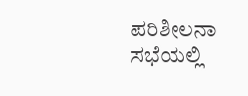ಪರಿಶೀಲನಾ ಸಭೆಯಲ್ಲಿ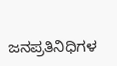ಜನಪ್ರತಿನಿಧಿಗಳ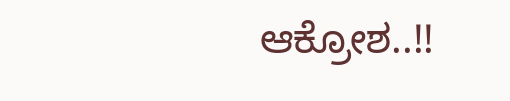ಆಕ್ರೋಶ..!!